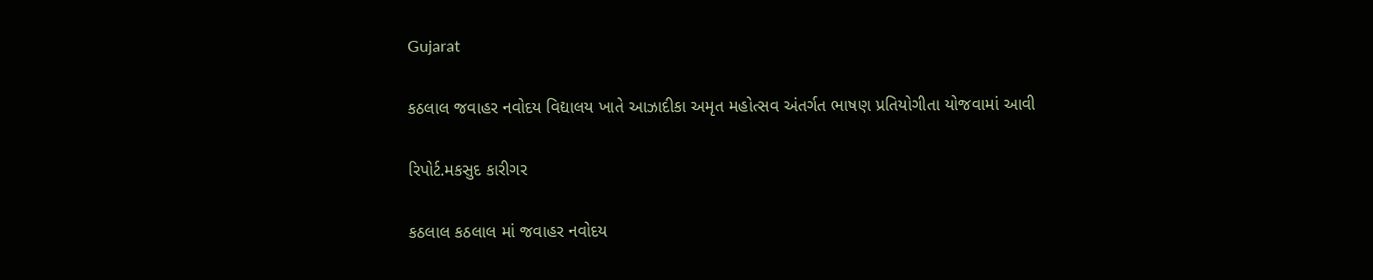Gujarat

કઠલાલ જવાહર નવોદય વિદ્યાલય ખાતે આઝાદીકા અમૃત મહોત્સવ અંતર્ગત ભાષણ પ્રતિયોગીતા યોજવામાં આવી

રિપોર્ટ.મકસુદ કારીગર

કઠલાલ કઠલાલ માં જવાહર નવોદય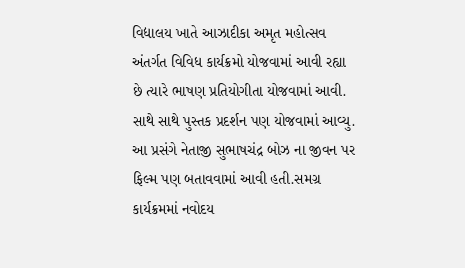વિદ્યાલય ખાતે આઝાદીકા અમૃત મહોત્સવ અંતર્ગત વિવિધ કાર્યક્રમો યોજવામાં આવી રહ્યા છે ત્યારે ભાષણ પ્રતિયોગીતા યોજવામાં આવી. સાથે સાથે પુસ્તક પ્રદર્શન પણ યોજવામાં આવ્યુ. આ પ્રસંગે નેતાજી સુભાષચંદ્ર બોઝ ના જીવન પર ફિલ્મ પણ બતાવવામાં આવી હતી.સમગ્ર કાર્યક્રમમાં નવોદય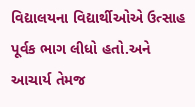વિદ્યાલયના વિદ્યાર્થીઓએ ઉત્સાહ પૂર્વક ભાગ લીધો હતો.અને આચાર્ય તેમજ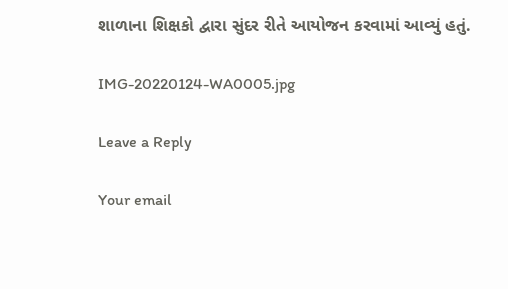શાળાના શિક્ષકો દ્વારા સુંદર રીતે આયોજન કરવામાં આવ્યું હતું.

IMG-20220124-WA0005.jpg

Leave a Reply

Your email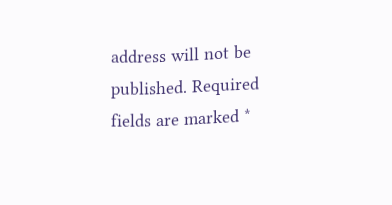address will not be published. Required fields are marked *